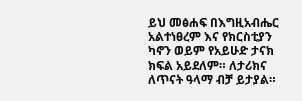ይህ መፅሐፍ በእግዚአብሔር አልተነፀረም እና የክርስቲያን ካኖን ወይም የአይሁድ ታናክ ክፍል አይደለም። ለታሪክና ለጥናት ዓላማ ብቻ ይታያል።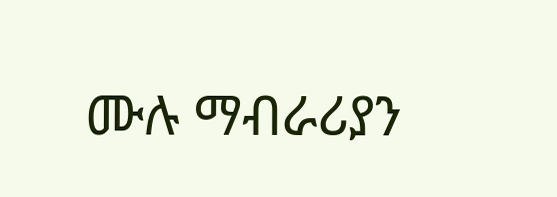ሙሉ ማብራሪያን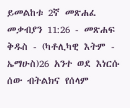ይመልከቱ 2ኛ መጽሐፈ መቃብያን 11:26 - መጽሐፍ ቅዱስ - (ካቶሊካዊ እትም - ኤማሁስ)26 አንተ ወደ እነርሱ ሰው ብትልክና የሰላም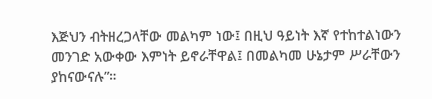እጅህን ብትዘረጋላቸው መልካም ነው፤ በዚህ ዓይነት እኛ የተከተልነውን መንገድ አውቀው እምነት ይኖራቸዋል፤ በመልካመ ሁኔታም ሥራቸውን ያከናውናሉ”።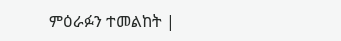ምዕራፉን ተመልከት |